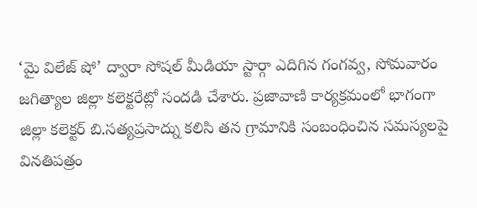‘మై విలేజ్ షో’ ద్వారా సోషల్ మీడియా స్టార్గా ఎదిగిన గంగవ్వ, సోమవారం జగిత్యాల జిల్లా కలెక్టరేట్లో సందడి చేశారు. ప్రజావాణి కార్యక్రమంలో భాగంగా జిల్లా కలెక్టర్ బి.సత్యప్రసాద్ను కలిసి తన గ్రామానికి సంబంధించిన సమస్యలపై వినతిపత్రం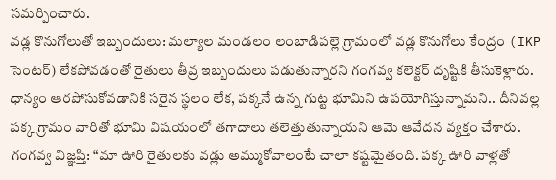సమర్పించారు.
వడ్ల కొనుగోలుతో ఇబ్బందులు: మల్యాల మండలం లంబాడిపల్లె గ్రామంలో వడ్ల కొనుగోలు కేంద్రం (IKP సెంటర్) లేకపోవడంతో రైతులు తీవ్ర ఇబ్బందులు పడుతున్నారని గంగవ్వ కలెక్టర్ దృష్టికి తీసుకెళ్లారు. ధాన్యం ఆరపోసుకోవడానికి సరైన స్థలం లేక, పక్కనే ఉన్న గుట్ట భూమిని ఉపయోగిస్తున్నామని.. దీనివల్ల పక్క గ్రామం వారితో భూమి విషయంలో తగాదాలు తలెత్తుతున్నాయని ఆమె ఆవేదన వ్యక్తం చేశారు.
గంగవ్వ విజ్ఞప్తి: “మా ఊరి రైతులకు వడ్లు అమ్ముకోవాలంటే చాలా కష్టమైతంది. పక్క ఊరి వాళ్లతో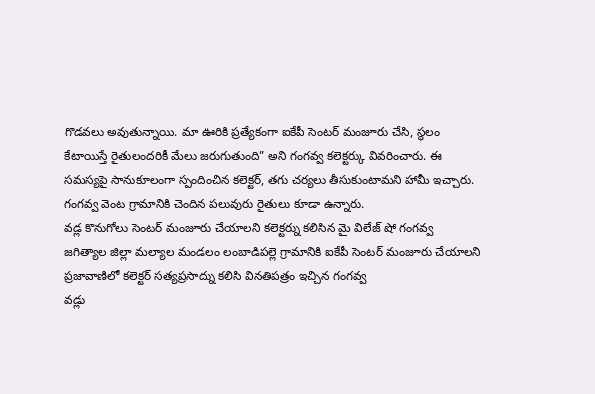గొడవలు అవుతున్నాయి. మా ఊరికి ప్రత్యేకంగా ఐకేపీ సెంటర్ మంజూరు చేసి, స్థలం కేటాయిస్తే రైతులందరికీ మేలు జరుగుతుంది” అని గంగవ్వ కలెక్టర్కు వివరించారు. ఈ సమస్యపై సానుకూలంగా స్పందించిన కలెక్టర్, తగు చర్యలు తీసుకుంటామని హామీ ఇచ్చారు. గంగవ్వ వెంట గ్రామానికి చెందిన పలువురు రైతులు కూడా ఉన్నారు.
వడ్ల కొనుగోలు సెంటర్ మంజూరు చేయాలని కలెక్టర్ను కలిసిన మై విలేజ్ షో గంగవ్వ
జగిత్యాల జిల్లా మల్యాల మండలం లంబాడిపల్లె గ్రామానికి ఐకేపీ సెంటర్ మంజూరు చేయాలని ప్రజావాణిలో కలెక్టర్ సత్యప్రసాద్ను కలిసి వినతిపత్రం ఇచ్చిన గంగవ్వ
వడ్లు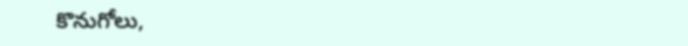కొనుగోలు,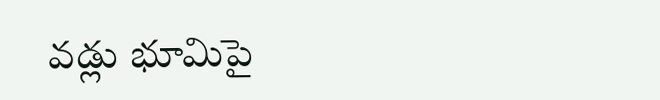వడ్లు భూమిపై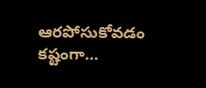ఆరపోసుకోవడం కష్టంగా…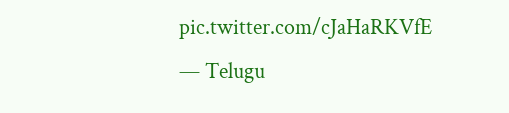pic.twitter.com/cJaHaRKVfE
— Telugu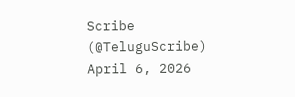Scribe (@TeluguScribe) April 6, 2026